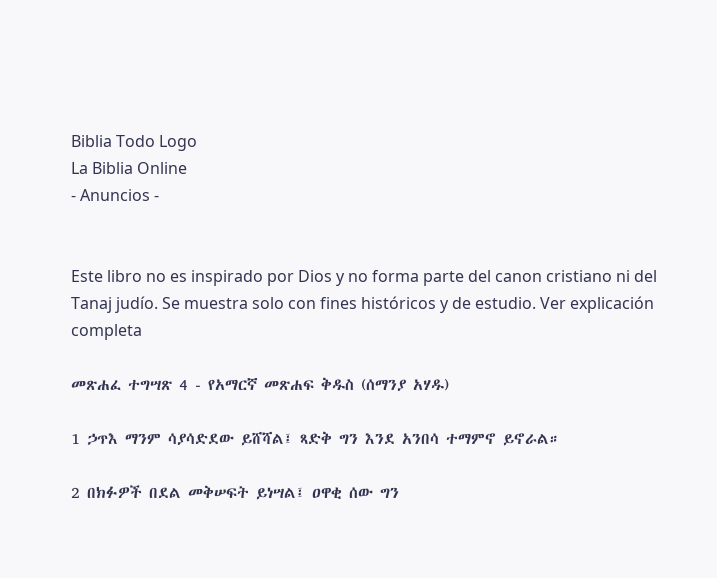Biblia Todo Logo
La Biblia Online
- Anuncios -


Este libro no es inspirado por Dios y no forma parte del canon cristiano ni del Tanaj judío. Se muestra solo con fines históricos y de estudio. Ver explicación completa

መጽሐፈ ተግሣጽ 4 - የአማርኛ መጽሐፍ ቅዱስ (ሰማንያ አሃዱ)

1 ኃጥእ ማንም ሳያሳድደው ይሸሻል፤ ጻድቅ ግን እንደ አንበሳ ተማምኖ ይኖራል።

2 በክፉዎች በደል መቅሠፍት ይነሣል፤ ዐዋቂ ሰው ግን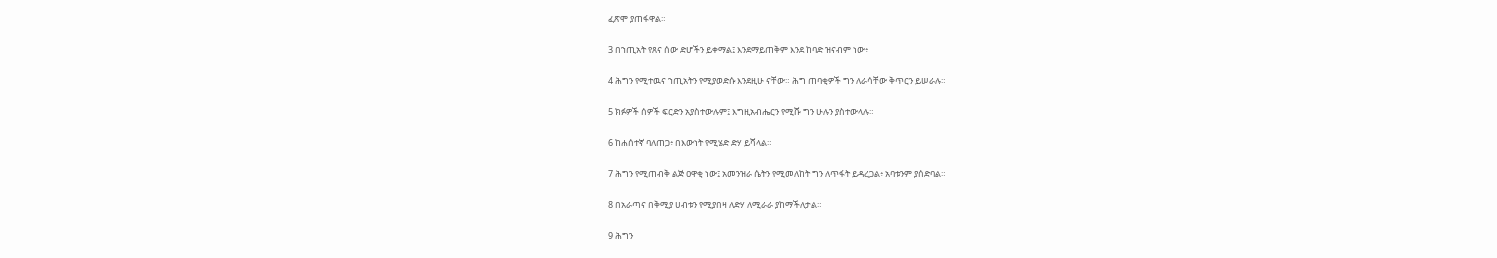ፈጽሞ ያጠፋዋል።

3 በኀጢአት የጸና ሰው ድሆችን ይቀማል፤ እንደማይጠቅም እንደ ከባድ ዝናብም ነው፥

4 ሕግን የሚተዉና ኀጢአትን የሚያወድሱ እንደዚሁ ናቸው። ሕግ ጠባቂዎች ግን ለራሳቸው ቅጥርን ይሠራሉ።

5 ክፉዎች ሰዎች ፍርድን አያስተውሉም፤ እግዚአብሔርን የሚሹ ግን ሁሉን ያስተውላሉ።

6 ከሐሰተኛ ባለጠጋ፥ በእውነት የሚሄድ ድሃ ይሻላል።

7 ሕግን የሚጠብቅ ልጅ ዐዋቂ ነው፤ አመንዝራ ሴትን የሚመለከት ግን ለጥፋት ይዳረጋል፥ አባቱንም ያሰድባል።

8 በአራጣና በቅሚያ ሀብቱን የሚያበዛ ለድሃ ለሚራራ ያከማችለታል።

9 ሕግን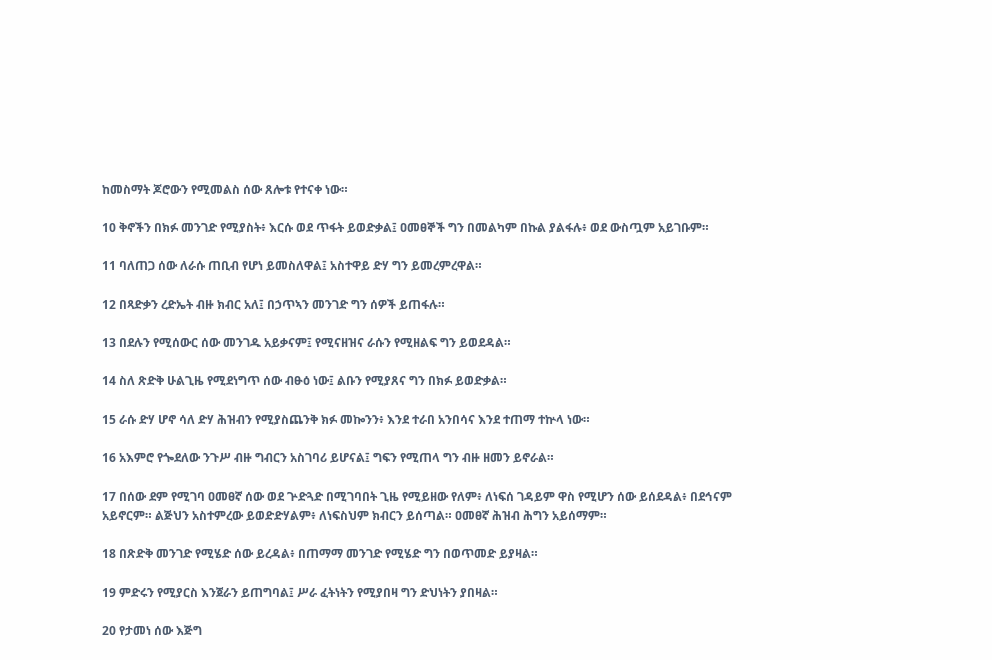ከመስማት ጆሮውን የሚመልስ ሰው ጸሎቱ የተናቀ ነው።

10 ቅኖችን በክፉ መንገድ የሚያስት፥ እርሱ ወደ ጥፋት ይወድቃል፤ ዐመፀኞች ግን በመልካም በኩል ያልፋሉ፥ ወደ ውስጧም አይገቡም።

11 ባለጠጋ ሰው ለራሱ ጠቢብ የሆነ ይመስለዋል፤ አስተዋይ ድሃ ግን ይመረምረዋል።

12 በጻድቃን ረድኤት ብዙ ክብር አለ፤ በኃጥኣን መንገድ ግን ሰዎች ይጠፋሉ።

13 በደሉን የሚሰውር ሰው መንገዱ አይቃናም፤ የሚናዘዝና ራሱን የሚዘልፍ ግን ይወደዳል።

14 ስለ ጽድቅ ሁልጊዜ የሚደነግጥ ሰው ብፁዕ ነው፤ ልቡን የሚያጸና ግን በክፉ ይወድቃል።

15 ራሱ ድሃ ሆኖ ሳለ ድሃ ሕዝብን የሚያስጨንቅ ክፉ መኰንን፥ እንደ ተራበ አንበሳና እንደ ተጠማ ተኵላ ነው።

16 አእምሮ የጐደለው ንጉሥ ብዙ ግብርን አስገባሪ ይሆናል፤ ግፍን የሚጠላ ግን ብዙ ዘመን ይኖራል።

17 በሰው ደም የሚገባ ዐመፀኛ ሰው ወደ ጕድጓድ በሚገባበት ጊዜ የሚይዘው የለም፥ ለነፍሰ ገዳይም ዋስ የሚሆን ሰው ይሰደዳል፥ በደኅናም አይኖርም። ልጅህን አስተምረው ይወድድሃልም፥ ለነፍስህም ክብርን ይሰጣል። ዐመፀኛ ሕዝብ ሕግን አይሰማም።

18 በጽድቅ መንገድ የሚሄድ ሰው ይረዳል፥ በጠማማ መንገድ የሚሄድ ግን በወጥመድ ይያዛል።

19 ምድሩን የሚያርስ እንጀራን ይጠግባል፤ ሥራ ፈትነትን የሚያበዛ ግን ድህነትን ያበዛል።

20 የታመነ ሰው እጅግ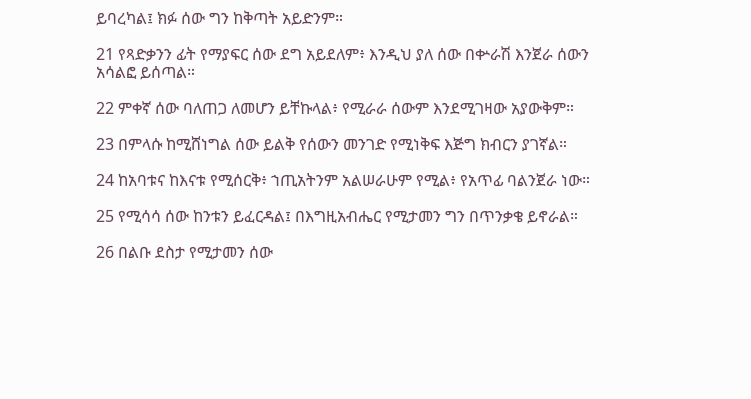ይባረካል፤ ክፉ ሰው ግን ከቅጣት አይድንም።

21 የጻድቃንን ፊት የማያፍር ሰው ደግ አይደለም፥ እንዲህ ያለ ሰው በቍራሽ እንጀራ ሰውን አሳልፎ ይሰጣል።

22 ምቀኛ ሰው ባለጠጋ ለመሆን ይቸኩላል፥ የሚራራ ሰውም እንደሚገዛው አያውቅም።

23 በምላሱ ከሚሸነግል ሰው ይልቅ የሰውን መንገድ የሚነቅፍ እጅግ ክብርን ያገኛል።

24 ከአባቱና ከእናቱ የሚሰርቅ፥ ኀጢአትንም አልሠራሁም የሚል፥ የአጥፊ ባልንጀራ ነው።

25 የሚሳሳ ሰው ከንቱን ይፈርዳል፤ በእግዚአብሔር የሚታመን ግን በጥንቃቄ ይኖራል።

26 በልቡ ደስታ የሚታመን ሰው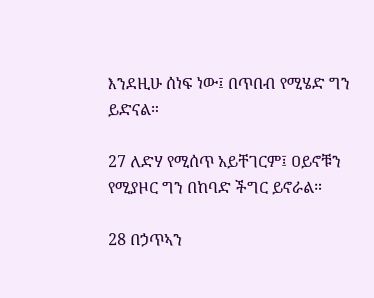እንደዚሁ ሰነፍ ነው፤ በጥበብ የሚሄድ ግን ይድናል።

27 ለድሃ የሚሰጥ አይቸገርም፤ ዐይኖቹን የሚያዞር ግን በከባድ ችግር ይኖራል።

28 በኃጥኣን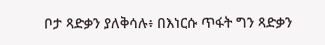ቦታ ጻድቃን ያለቅሳሉ፥ በእነርሱ ጥፋት ግን ጻድቃን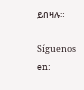ይበዛሉ።

Síguenos en: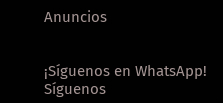Anuncios


¡Síguenos en WhatsApp! Síguenos